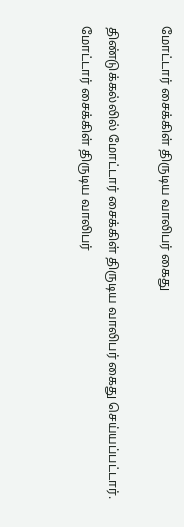மோட்டார் சைக்கிள் திருடிய வாலிபர் கைது

திண்டுக்கல்லில் மோட்டார் சைக்கிள் திருடிய வாலிபர் கைது செய்யப்பட்டார்.
மோட்டார் சைக்கிள் திருடிய வாலிபர்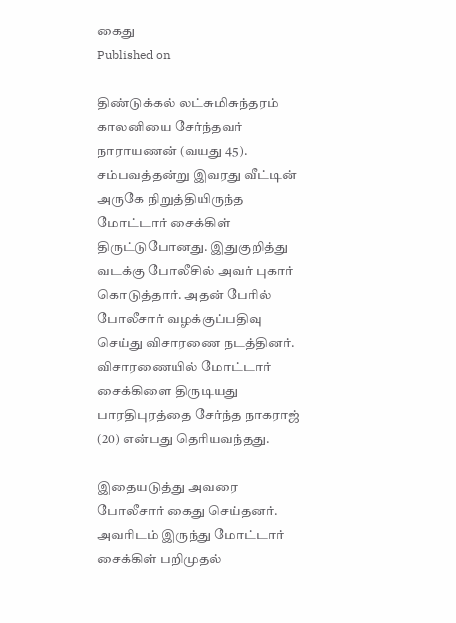கைது
Published on

திண்டுக்கல் லட்சுமிசுந்தரம் காலனியை சேர்ந்தவர் நாராயணன் (வயது 45). சம்பவத்தன்று இவரது வீட்டின் அருகே நிறுத்தியிருந்த மோட்டார் சைக்கிள் திருட்டுபோனது. இதுகுறித்து வடக்கு போலீசில் அவர் புகார் கொடுத்தார். அதன் பேரில் போலீசார் வழக்குப்பதிவு செய்து விசாரணை நடத்தினர். விசாரணையில் மோட்டார் சைக்கிளை திருடியது பாரதிபுரத்தை சேர்ந்த நாகராஜ் (20) என்பது தெரியவந்தது.

இதையடுத்து அவரை போலீசார் கைது செய்தனர். அவரிடம் இருந்து மோட்டார் சைக்கிள் பறிமுதல்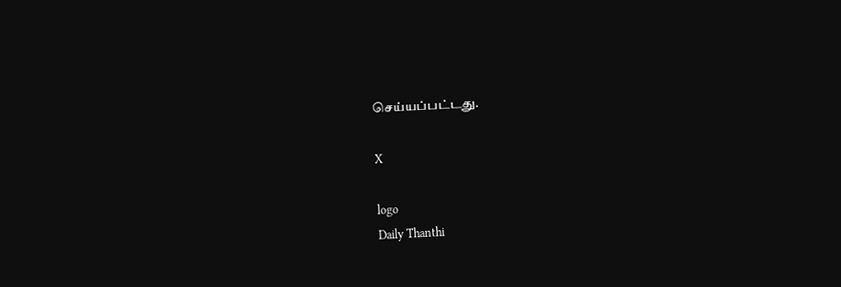செய்யப்பட்டது.

X

logo
Daily Thanthi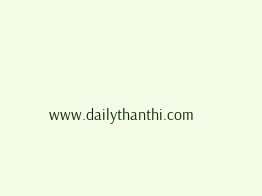www.dailythanthi.com